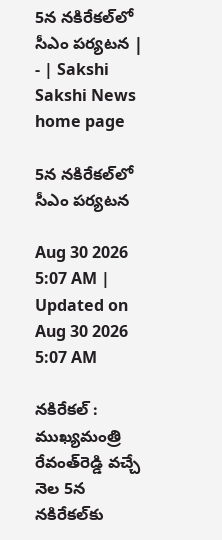5న నకిరేకల్‌లో సీఎం పర్యటన | - | Sakshi
Sakshi News home page

5న నకిరేకల్‌లో సీఎం పర్యటన

Aug 30 2026 5:07 AM | Updated on Aug 30 2026 5:07 AM

నకిరేకల్‌ : ముఖ్యమంత్రి రేవంత్‌రెడ్డి వచ్చే నెల 5న నకిరేకల్‌కు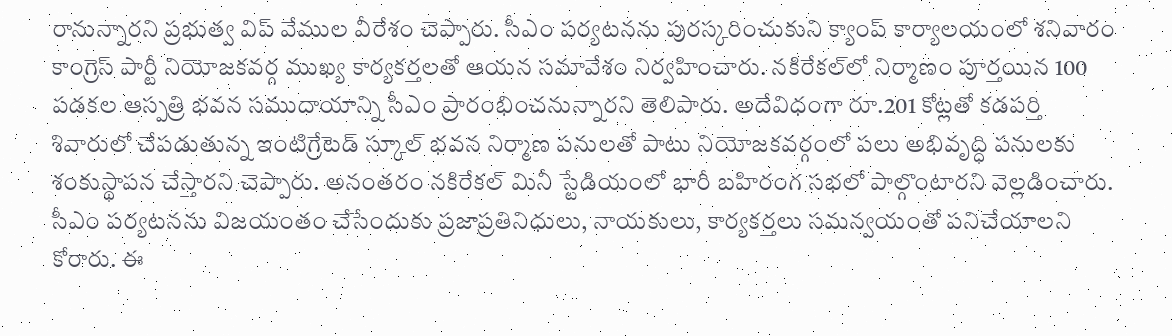రానున్నారని ప్రభుత్వ విప్‌ వేముల వీరేశం చెప్పారు. సీఎం పర్యటనను పురస్కరించుకుని క్యాంప్‌ కార్యాలయంలో శనివారం కాంగ్రెస్‌ పార్టీ నియోజకవర్గ ముఖ్య కార్యకర్తలతో ఆయన సమావేశం నిర్వహించారు. నకిరేకల్‌లో నిర్మాణం పూర్తయిన 100 పడకల ఆస్పత్రి భవన సముదాయాన్ని సీఎం ప్రారంభించనున్నారని తెలిపారు. అదేవిధంగా రూ.201 కోట్లతో కడపర్తి శివారులో చేపడుతున్న ఇంటిగ్రేటెడ్‌ స్కూల్‌ భవన నిర్మాణ పనులతో పాటు నియోజకవర్గంలో పలు అభివృద్ధి పనులకు శంకుస్థాపన చేస్తారని చెప్పారు. అనంతరం నకిరేకల్‌ మినీ స్టేడియంలో భారీ బహిరంగ సభలో పాల్గొంటారని వెల్లడించారు. సీఎం పర్యటనను విజయంతం చేసేందుకు ప్రజాప్రతినిధులు, నాయకులు, కార్యకర్తలు సమన్వయంతో పనిచేయాలని కోరారు. ఈ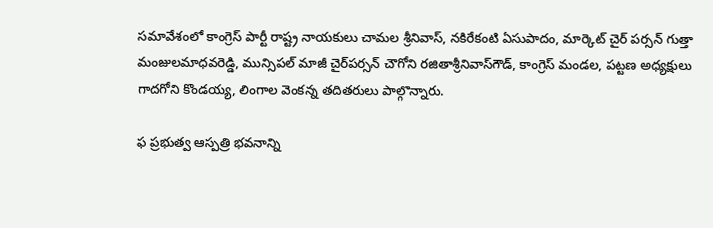సమావేశంలో కాంగ్రెస్‌ పార్టీ రాష్ట్ర నాయకులు చామల శ్రీనివాస్‌, నకిరేకంటి ఏసుపాదం, మార్కెట్‌ చైర్‌ పర్సన్‌ గుత్తా మంజులమాధవరెడ్డి, మున్సిపల్‌ మాజీ చైర్‌పర్సన్‌ చౌగోని రజితాశ్రీనివాస్‌గౌడ్‌, కాంగ్రెస్‌ మండల, పట్టణ అధ్యక్షులు గాదగోని కొండయ్య, లింగాల వెంకన్న తదితరులు పాల్గొన్నారు.

ఫ ప్రభుత్వ ఆస్పత్రి భవనాన్ని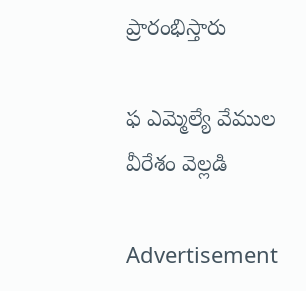ప్రారంభిస్తారు

ఫ ఎమ్మెల్యే వేముల వీరేశం వెల్లడి

Advertisement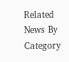Related News By Category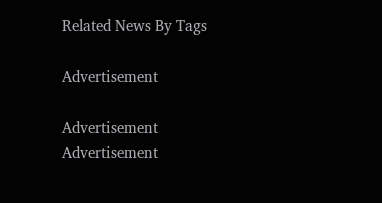Related News By Tags

Advertisement

Advertisement
Advertisement